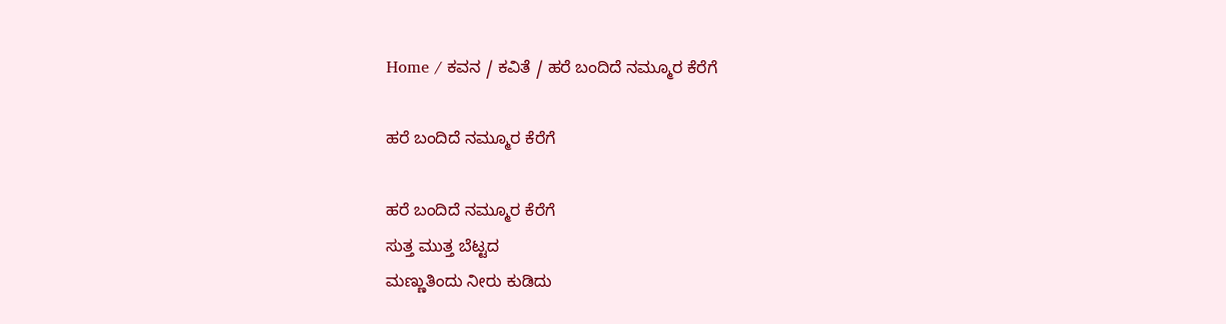Home / ಕವನ / ಕವಿತೆ / ಹರೆ ಬಂದಿದೆ ನಮ್ಮೂರ ಕೆರೆಗೆ

ಹರೆ ಬಂದಿದೆ ನಮ್ಮೂರ ಕೆರೆಗೆ

ಹರೆ ಬಂದಿದೆ ನಮ್ಮೂರ ಕೆರೆಗೆ
ಸುತ್ತ ಮುತ್ತ ಬೆಟ್ಟದ
ಮಣ್ಣುತಿಂದು ನೀರು ಕುಡಿದು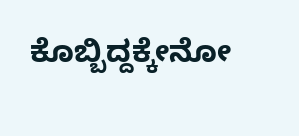ಕೊಬ್ಬಿದ್ದಕ್ಕೇನೋ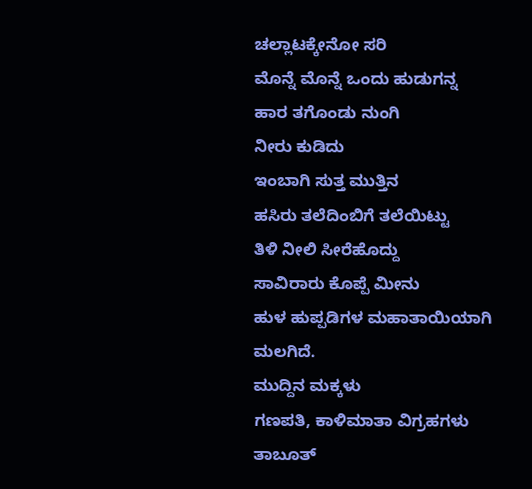ಚಲ್ಲಾಟಕ್ಕೇನೋ ಸರಿ
ಮೊನ್ನೆ ಮೊನ್ನೆ ಒಂದು ಹುಡುಗನ್ನ
ಹಾರ ತಗೊಂಡು ನುಂಗಿ
ನೀರು ಕುಡಿದು
ಇಂಬಾಗಿ ಸುತ್ತ ಮುತ್ತಿನ
ಹಸಿರು ತಲೆದಿಂಬಿಗೆ ತಲೆಯಿಟ್ಟು
ತಿಳಿ ನೀಲಿ ಸೀರೆಹೊದ್ದು
ಸಾವಿರಾರು ಕೊಪ್ಪೆ ಮೀನು
ಹುಳ ಹುಪ್ಪಡಿಗಳ ಮಹಾತಾಯಿಯಾಗಿ
ಮಲಗಿದೆ.
ಮುದ್ದಿನ ಮಕ್ಕಳು
ಗಣಪತಿ, ಕಾಳಿಮಾತಾ ವಿಗ್ರಹಗಳು
ತಾಬೂತ್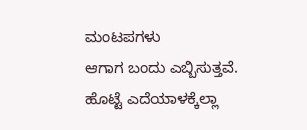ಮಂಟಪಗಳು
ಆಗಾಗ ಬಂದು ಎಬ್ಬಿಸುತ್ತವೆ.
ಹೊಟ್ಟೆ ಎದೆಯಾಳಕ್ಕೆಲ್ಲಾ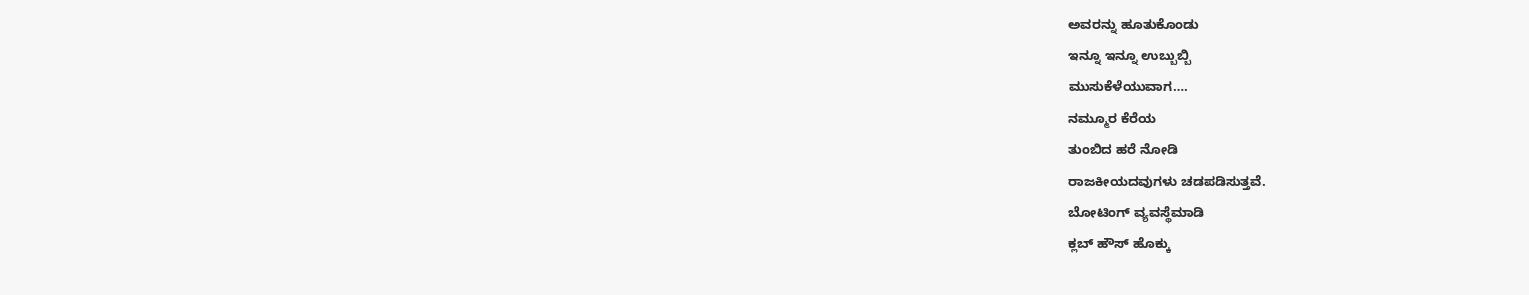ಅವರನ್ನು ಹೂತುಕೊಂಡು
ಇನ್ನೂ ಇನ್ನೂ ಉಬ್ಬುಬ್ಬಿ
ಮುಸುಕೆಳೆಯುವಾಗ….
ನಮ್ಮೂರ ಕೆರೆಯ
ತುಂಬಿದ ಹರೆ ನೋಡಿ
ರಾಜಕೀಯದವುಗಳು ಚಡಪಡಿಸುತ್ತವೆ.
ಬೋಟಿಂಗ್ ವ್ಯವಸ್ಥೆಮಾಡಿ
ಕ್ಲಬ್ ಹೌಸ್ ಹೊಕ್ಕು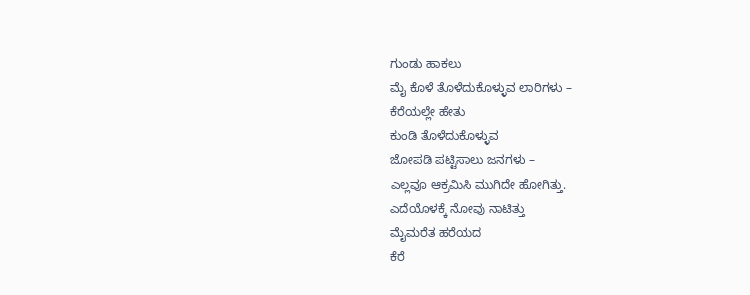ಗುಂಡು ಹಾಕಲು
ಮೈ ಕೊಳೆ ತೊಳೆದುಕೊಳ್ಳುವ ಲಾರಿಗಳು –
ಕೆರೆಯಲ್ಲೇ ಹೇತು
ಕುಂಡಿ ತೊಳೆದುಕೊಳ್ಳುವ
ಜೋಪಡಿ ಪಟ್ಟಿಸಾಲು ಜನಗಳು –
ಎಲ್ಲವೂ ಆಕ್ರಮಿಸಿ ಮುಗಿದೇ ಹೋಗಿತ್ತು.
ಎದೆಯೊಳಕ್ಕೆ ನೋವು ನಾಟಿತ್ತು
ಮೈಮರೆತ ಹರೆಯದ
ಕೆರೆ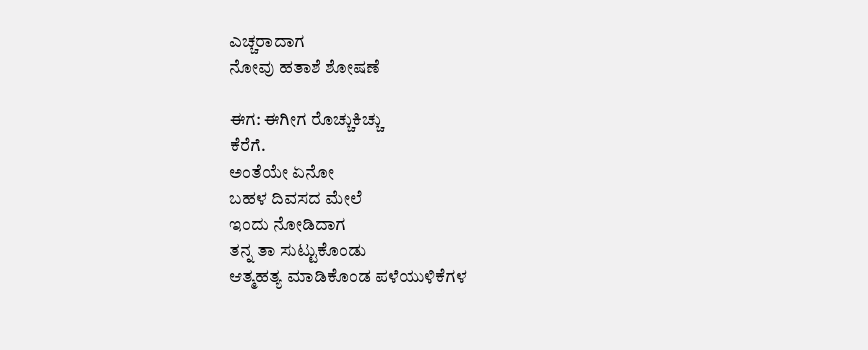ಎಚ್ಚರಾದಾಗ
ನೋವು ಹತಾಶೆ ಶೋಷಣೆ

ಈಗ: ಈಗೀಗ ರೊಚ್ಚುಕಿಚ್ಚು
ಕೆರೆಗೆ.
ಅಂತೆಯೇ ಏನೋ
ಬಹಳ ದಿವಸದ ಮೇಲೆ
ಇಂದು ನೋಡಿದಾಗ
ತನ್ನ ತಾ ಸುಟ್ಟುಕೊಂಡು
ಆತ್ಮಹತ್ಯ ಮಾಡಿಕೊಂಡ ಪಳೆಯುಳಿಕೆಗಳ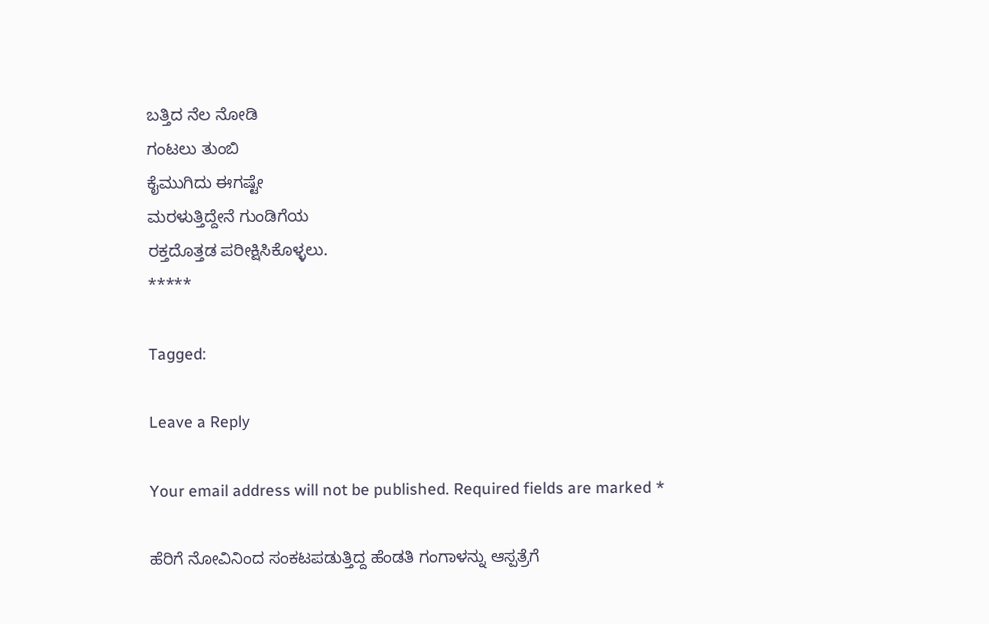ಬತ್ತಿದ ನೆಲ ನೋಡಿ
ಗಂಟಲು ತುಂಬಿ
ಕೈಮುಗಿದು ಈಗಷ್ಟೇ
ಮರಳುತ್ತಿದ್ದೇನೆ ಗುಂಡಿಗೆಯ
ರಕ್ತದೊತ್ತಡ ಪರೀಕ್ಷಿಸಿಕೊಳ್ಳಲು.
*****

Tagged:

Leave a Reply

Your email address will not be published. Required fields are marked *

ಹೆರಿಗೆ ನೋವಿನಿಂದ ಸಂಕಟಪಡುತ್ತಿದ್ದ ಹೆಂಡತಿ ಗಂಗಾಳನ್ನು ಆಸ್ಪತ್ರೆಗೆ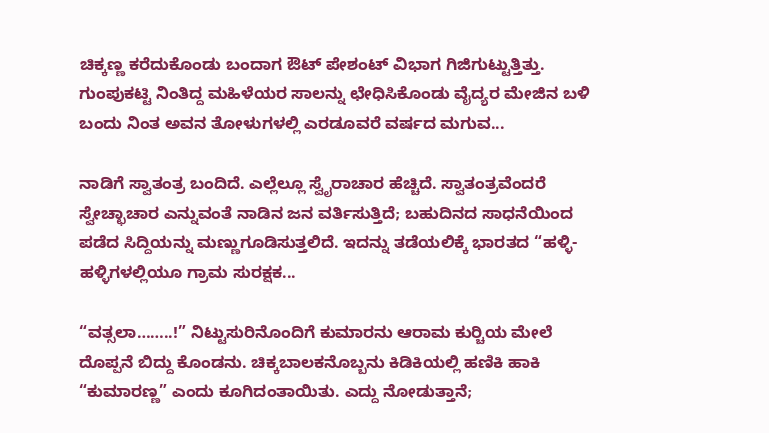ಚಿಕ್ಕಣ್ಣ ಕರೆದುಕೊಂಡು ಬಂದಾಗ ಔಟ್ ಪೇಶಂಟ್ ವಿಭಾಗ ಗಿಜಿಗುಟ್ಟುತ್ತಿತ್ತು. ಗುಂಪುಕಟ್ಟಿ ನಿಂತಿದ್ದ ಮಹಿಳೆಯರ ಸಾಲನ್ನು ಛೇಧಿಸಿಕೊಂಡು ವೈದ್ಯರ ಮೇಜಿನ ಬಳಿ ಬಂದು ನಿಂತ ಅವನ ತೋಳುಗಳಲ್ಲಿ ಎರಡೂವರೆ ವರ್ಷದ ಮಗುವ...

ನಾಡಿಗೆ ಸ್ವಾತಂತ್ರ ಬಂದಿದೆ. ಎಲ್ಲೆಲ್ಲೂ ಸ್ವೈರಾಚಾರ ಹೆಚ್ಚಿದೆ. ಸ್ವಾತಂತ್ರವೆಂದರೆ ಸ್ವೇಚ್ಛಾಚಾರ ಎನ್ನುವಂತೆ ನಾಡಿನ ಜನ ವರ್ತಿಸುತ್ತಿದೆ; ಬಹುದಿನದ ಸಾಧನೆಯಿಂದ ಪಡೆದ ಸಿದ್ದಿಯನ್ನು ಮಣ್ಣುಗೂಡಿಸುತ್ತಲಿದೆ. ಇದನ್ನು ತಡೆಯಲಿಕ್ಕೆ ಭಾರತದ “ಹಳ್ಳಿ-ಹಳ್ಳಿಗಳಲ್ಲಿಯೂ ಗ್ರಾಮ ಸುರಕ್ಷಕ...

“ವತ್ಸಲಾ……..!” ನಿಟ್ಟುಸುರಿನೊಂದಿಗೆ ಕುಮಾರನು ಆರಾಮ ಕುರ್‍ಚಿಯ ಮೇಲೆ ದೊಪ್ಪನೆ ಬಿದ್ದು ಕೊಂಡನು. ಚಿಕ್ಕಬಾಲಕನೊಬ್ಬನು ಕಿಡಿಕಿಯಲ್ಲಿ ಹಣಿಕಿ ಹಾಕಿ “ಕುಮಾರಣ್ಣ” ಎಂದು ಕೂಗಿದಂತಾಯಿತು. ಎದ್ದು ನೋಡುತ್ತಾನೆ;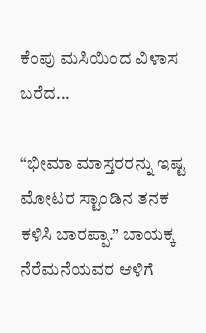ಕೆಂಪು ಮಸಿಯಿಂದ ವಿಳಾಸ ಬರೆದ...

“ಭೀಮಾ ಮಾಸ್ತರರನ್ನು ಇಷ್ಟ ಮೋಟರ ಸ್ಟಾಂಡಿನ ತನಕ ಕಳಿಸಿ ಬಾರಪ್ಪಾ.” ಬಾಯಕ್ಕ ನೆರೆಮನೆಯವರ ಆಳಿಗೆ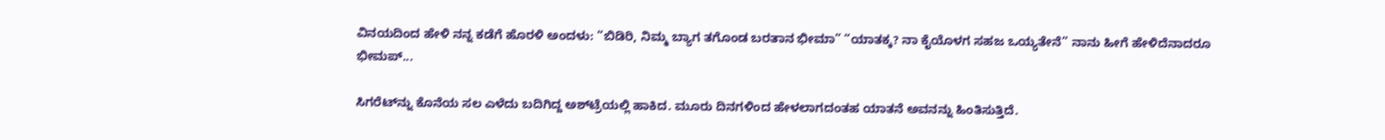ವಿನಯದಿಂದ ಹೇಳಿ ನನ್ನ ಕಡೆಗೆ ಹೊರಳಿ ಅಂದಳು: “ಬಿಡಿರಿ, ನಿಮ್ಮ ಬ್ಯಾಗ ತಗೊಂಡ ಬರತಾನ ಭೀಮಾ” “ಯಾತಕ್ಕ? ನಾ ಕೈಯೊಳಗ ಸಹಜ ಒಯ್ಯತೇನೆ” ನಾನು ಹೀಗೆ ಹೇಳಿದೆನಾದರೂ ಭೀಮಪ್...

ಸಿಗರೆಟ್‌ನ್ನು ಕೊನೆಯ ಸಲ ಎಳೆದು ಬದಿಗಿದ್ದ ಅಶ್‌ಟ್ರೆಯಲ್ಲಿ ಹಾಕಿದ. ಮೂರು ದಿನಗಳಿಂದ ಹೇಳಲಾಗದಂತಹ ಯಾತನೆ ಅವನನ್ನು ಹಿಂತಿಸುತ್ತಿದೆ.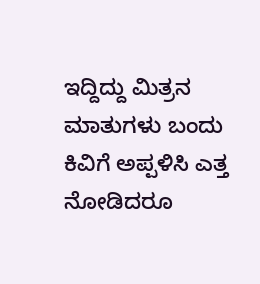ಇದ್ದಿದ್ದು ಮಿತ್ರನ ಮಾತುಗಳು ಬಂದು ಕಿವಿಗೆ ಅಪ್ಪಳಿಸಿ ಎತ್ತ ನೋಡಿದರೂ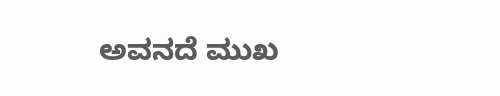ಅವನದೆ ಮುಖ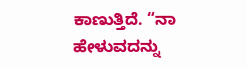ಕಾಣುತ್ತಿದೆ. “ನಾ ಹೇಳುವದನ್ನು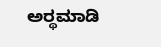ಅರ್‍ಥಮಾಡಿ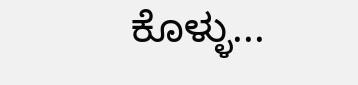ಕೊಳ್ಳು...